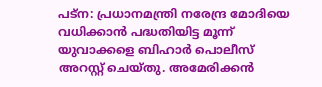പട്ന: പ്രധാനമന്ത്രി നരേന്ദ്ര മോദിയെ വധിക്കാൻ പദ്ധതിയിട്ട മൂന്ന് യുവാക്കളെ ബിഹാർ പൊലീസ് അറസ്റ്റ് ചെയ്തു. അമേരിക്കൻ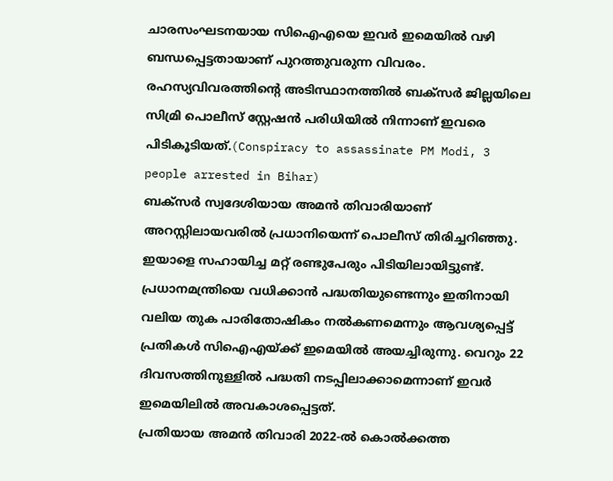ചാരസംഘടനയായ സിഐഎയെ ഇവർ ഇമെയിൽ വഴി ബന്ധപ്പെട്ടതായാണ് പുറത്തുവരുന്ന വിവരം. രഹസ്യവിവരത്തിന്റെ അടിസ്ഥാനത്തിൽ ബക്സർ ജില്ലയിലെ സിമ്രി പൊലീസ് സ്റ്റേഷൻ പരിധിയിൽ നിന്നാണ് ഇവരെ പിടികൂടിയത്.(Conspiracy to assassinate PM Modi, 3 people arrested in Bihar)
ബക്സർ സ്വദേശിയായ അമൻ തിവാരിയാണ് അറസ്റ്റിലായവരിൽ പ്രധാനിയെന്ന് പൊലീസ് തിരിച്ചറിഞ്ഞു. ഇയാളെ സഹായിച്ച മറ്റ് രണ്ടുപേരും പിടിയിലായിട്ടുണ്ട്. പ്രധാനമന്ത്രിയെ വധിക്കാൻ പദ്ധതിയുണ്ടെന്നും ഇതിനായി വലിയ തുക പാരിതോഷികം നൽകണമെന്നും ആവശ്യപ്പെട്ട് പ്രതികൾ സിഐഎയ്ക്ക് ഇമെയിൽ അയച്ചിരുന്നു. വെറും 22 ദിവസത്തിനുള്ളിൽ പദ്ധതി നടപ്പിലാക്കാമെന്നാണ് ഇവർ ഇമെയിലിൽ അവകാശപ്പെട്ടത്.
പ്രതിയായ അമൻ തിവാരി 2022-ൽ കൊൽക്കത്ത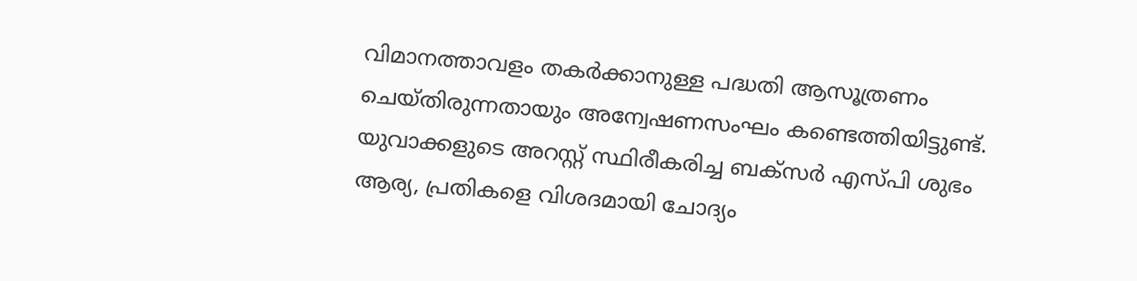വിമാനത്താവളം തകർക്കാനുള്ള പദ്ധതി ആസൂത്രണം ചെയ്തിരുന്നതായും അന്വേഷണസംഘം കണ്ടെത്തിയിട്ടുണ്ട്. യുവാക്കളുടെ അറസ്റ്റ് സ്ഥിരീകരിച്ച ബക്സർ എസ്പി ശുഭം ആര്യ, പ്രതികളെ വിശദമായി ചോദ്യം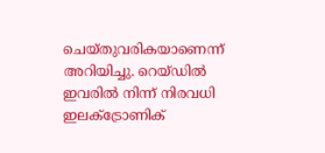ചെയ്തുവരികയാണെന്ന് അറിയിച്ചു. റെയ്ഡിൽ ഇവരിൽ നിന്ന് നിരവധി ഇലക്ട്രോണിക്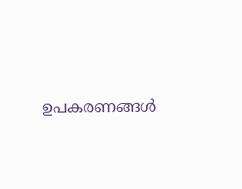ഉപകരണങ്ങൾ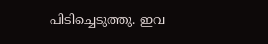പിടിച്ചെടുത്തു. ഇവ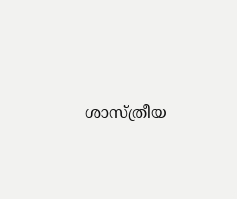ശാസ്ത്രീയ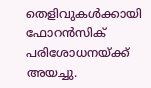തെളിവുകൾക്കായി ഫോറൻസിക് പരിശോധനയ്ക്ക് അയച്ചു.